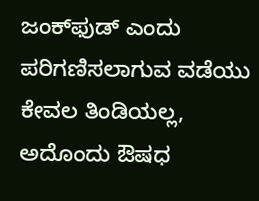ಜಂಕ್‌ಫುಡ್ ಎಂದು ಪರಿಗಣಿಸಲಾಗುವ ವಡೆಯು ಕೇವಲ ತಿಂಡಿಯಲ್ಲ, ಅದೊಂದು ಔಷಧ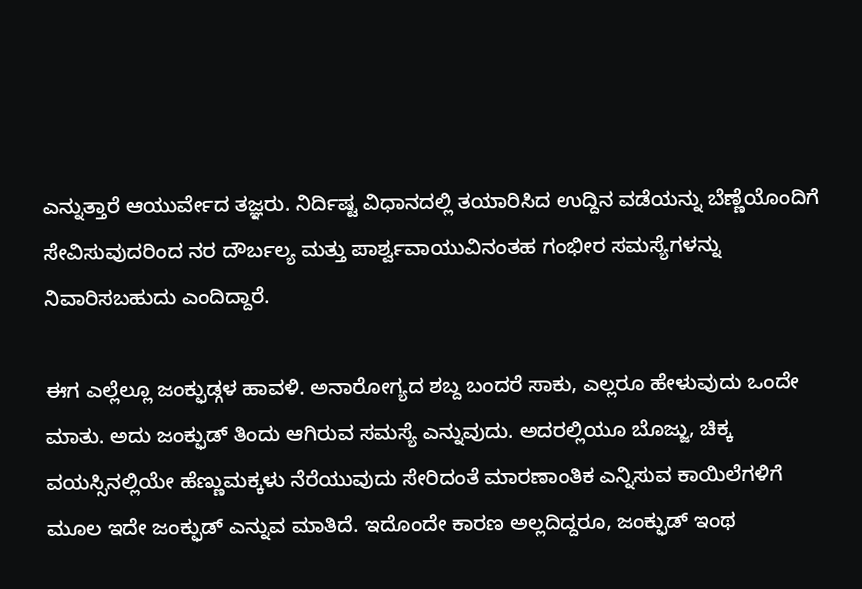ಎನ್ನುತ್ತಾರೆ ಆಯುರ್ವೇದ ತಜ್ಞರು. ನಿರ್ದಿಷ್ಟ ವಿಧಾನದಲ್ಲಿ ತಯಾರಿಸಿದ ಉದ್ದಿನ ವಡೆಯನ್ನು ಬೆಣ್ಣೆಯೊಂದಿಗೆ ಸೇವಿಸುವುದರಿಂದ ನರ ದೌರ್ಬಲ್ಯ ಮತ್ತು ಪಾರ್ಶ್ವವಾಯುವಿನಂತಹ ಗಂಭೀರ ಸಮಸ್ಯೆಗಳನ್ನು ನಿವಾರಿಸಬಹುದು ಎಂದಿದ್ದಾರೆ.

ಈಗ ಎಲ್ಲೆಲ್ಲೂ ಜಂಕ್ಫುಡ್ಗಳ ಹಾವಳಿ. ಅನಾರೋಗ್ಯದ ಶಬ್ದ ಬಂದರೆ ಸಾಕು, ಎಲ್ಲರೂ ಹೇಳುವುದು ಒಂದೇ ಮಾತು. ಅದು ಜಂಕ್ಫುಡ್ ತಿಂದು ಆಗಿರುವ ಸಮಸ್ಯೆ ಎನ್ನುವುದು. ಅದರಲ್ಲಿಯೂ ಬೊಜ್ಜು, ಚಿಕ್ಕ ವಯಸ್ಸಿನಲ್ಲಿಯೇ ಹೆಣ್ಣುಮಕ್ಕಳು ನೆರೆಯುವುದು ಸೇರಿದಂತೆ ಮಾರಣಾಂತಿಕ ಎನ್ನಿಸುವ ಕಾಯಿಲೆಗಳಿಗೆ ಮೂಲ ಇದೇ ಜಂಕ್ಫುಡ್ ಎನ್ನುವ ಮಾತಿದೆ. ಇದೊಂದೇ ಕಾರಣ ಅಲ್ಲದಿದ್ದರೂ, ಜಂಕ್ಫುಡ್ ಇಂಥ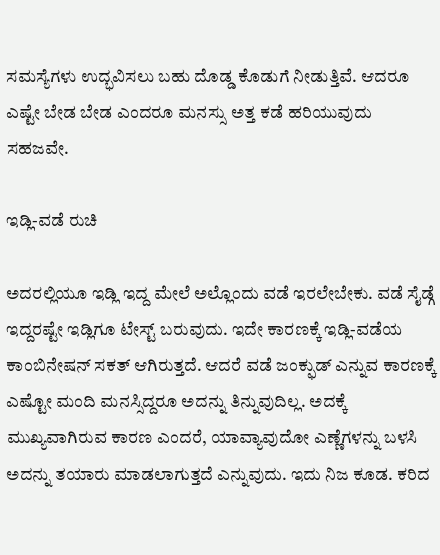ಸಮಸ್ಯೆಗಳು ಉದ್ಭವಿಸಲು ಬಹು ದೊಡ್ಡ ಕೊಡುಗೆ ನೀಡುತ್ತಿವೆ. ಆದರೂ ಎಷ್ಟೇ ಬೇಡ ಬೇಡ ಎಂದರೂ ಮನಸ್ಸು ಅತ್ತ ಕಡೆ ಹರಿಯುವುದು ಸಹಜವೇ.

ಇಡ್ಲಿ-ವಡೆ ರುಚಿ

ಅದರಲ್ಲಿಯೂ ಇಡ್ಲಿ ಇದ್ದ ಮೇಲೆ ಅಲ್ಲೊಂದು ವಡೆ ಇರಲೇಬೇಕು. ವಡೆ ಸೈಡ್ಗೆ ಇದ್ದರಷ್ಟೇ ಇಡ್ಲಿಗೂ ಟೇಸ್ಟ್ ಬರುವುದು. ಇದೇ ಕಾರಣಕ್ಕೆ ಇಡ್ಲಿ-ವಡೆಯ ಕಾಂಬಿನೇಷನ್ ಸಕತ್ ಆಗಿರುತ್ತದೆ. ಆದರೆ ವಡೆ ಜಂಕ್ಫುಡ್ ಎನ್ನುವ ಕಾರಣಕ್ಕೆ ಎಷ್ಟೋ ಮಂದಿ ಮನಸ್ಸಿದ್ದರೂ ಅದನ್ನು ತಿನ್ನುವುದಿಲ್ಲ. ಅದಕ್ಕೆ ಮುಖ್ಯವಾಗಿರುವ ಕಾರಣ ಎಂದರೆ, ಯಾವ್ಯಾವುದೋ ಎಣ್ಣೆಗಳನ್ನು ಬಳಸಿ ಅದನ್ನು ತಯಾರು ಮಾಡಲಾಗುತ್ತದೆ ಎನ್ನುವುದು. ಇದು ನಿಜ ಕೂಡ. ಕರಿದ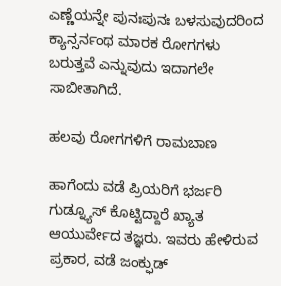ಎಣ್ಣೆಯನ್ನೇ ಪುನಃಪುನಃ ಬಳಸುವುದರಿಂದ ಕ್ಯಾನ್ಸರ್ನಂಥ ಮಾರಕ ರೋಗಗಳು ಬರುತ್ತವೆ ಎನ್ನುವುದು ಇದಾಗಲೇ ಸಾಬೀತಾಗಿದೆ.

ಹಲವು ರೋಗಗಳಿಗೆ ರಾಮಬಾಣ

ಹಾಗೆಂದು ವಡೆ ಪ್ರಿಯರಿಗೆ ಭರ್ಜರಿ ಗುಡ್ನ್ಯೂಸ್ ಕೊಟ್ಟಿದ್ದಾರೆ ಖ್ಯಾತ ಆಯುರ್ವೇದ ತಜ್ಞರು. ಇವರು ಹೇಳಿರುವ ಪ್ರಕಾರ, ವಡೆ ಜಂಕ್ಫುಡ್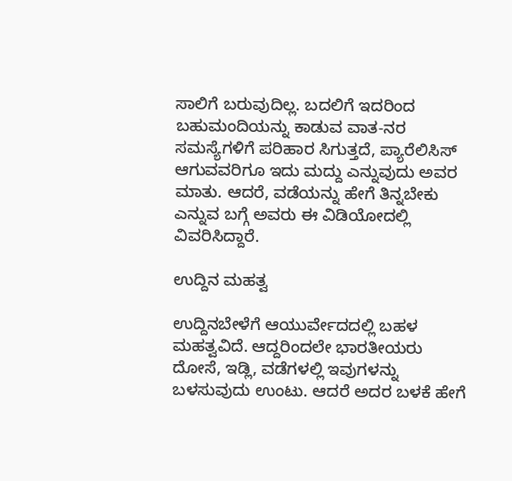ಸಾಲಿಗೆ ಬರುವುದಿಲ್ಲ. ಬದಲಿಗೆ ಇದರಿಂದ ಬಹುಮಂದಿಯನ್ನು ಕಾಡುವ ವಾತ-ನರ ಸಮಸ್ಯೆಗಳಿಗೆ ಪರಿಹಾರ ಸಿಗುತ್ತದೆ, ಪ್ಯಾರೆಲಿಸಿಸ್ ಆಗುವವರಿಗೂ ಇದು ಮದ್ದು ಎನ್ನುವುದು ಅವರ ಮಾತು. ಆದರೆ, ವಡೆಯನ್ನು ಹೇಗೆ ತಿನ್ನಬೇಕು ಎನ್ನುವ ಬಗ್ಗೆ ಅವರು ಈ ವಿಡಿಯೋದಲ್ಲಿ ವಿವರಿಸಿದ್ದಾರೆ.

ಉದ್ದಿನ ಮಹತ್ವ

ಉದ್ದಿನಬೇಳೆಗೆ ಆಯುರ್ವೇದದಲ್ಲಿ ಬಹಳ ಮಹತ್ವವಿದೆ. ಆದ್ದರಿಂದಲೇ ಭಾರತೀಯರು ದೋಸೆ, ಇಡ್ಲಿ, ವಡೆಗಳಲ್ಲಿ ಇವುಗಳನ್ನು ಬಳಸುವುದು ಉಂಟು. ಆದರೆ ಅದರ ಬಳಕೆ ಹೇಗೆ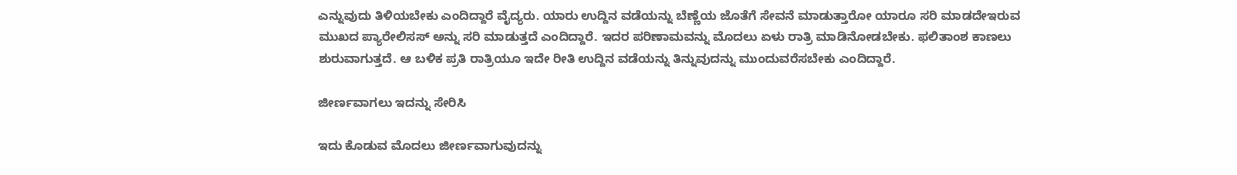ಎನ್ನುವುದು ತಿಳಿಯಬೇಕು ಎಂದಿದ್ದಾರೆ ವೈದ್ಯರು. ಯಾರು ಉದ್ದಿನ ವಡೆಯನ್ನು ಬೆಣ್ಣೆಯ ಜೊತೆಗೆ ಸೇವನೆ ಮಾಡುತ್ತಾರೋ ಯಾರೂ ಸರಿ ಮಾಡದೇಇರುವ ಮುಖದ ಪ್ಯಾರೇಲಿಸಸ್ ಅನ್ನು ಸರಿ ಮಾಡುತ್ತದೆ ಎಂದಿದ್ದಾರೆ. ಇದರ ಪರಿಣಾಮವನ್ನು ಮೊದಲು ಏಳು ರಾತ್ರಿ ಮಾಡಿನೋಡಬೇಕು. ಫಲಿತಾಂಶ ಕಾಣಲು ಶುರುವಾಗುತ್ತದೆ. ಆ ಬಳಿಕ ಪ್ರತಿ ರಾತ್ರಿಯೂ ಇದೇ ರೀತಿ ಉದ್ದಿನ ವಡೆಯನ್ನು ತಿನ್ನುವುದನ್ನು ಮುಂದುವರೆಸಬೇಕು ಎಂದಿದ್ದಾರೆ.

ಜೀರ್ಣವಾಗಲು ಇದನ್ನು ಸೇರಿಸಿ

ಇದು ಕೊಡುವ ಮೊದಲು ಜೀರ್ಣವಾಗುವುದನ್ನು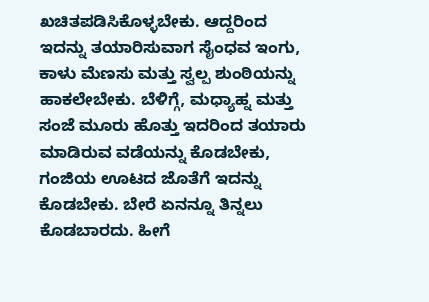ಖಚಿತಪಡಿಸಿಕೊಳ್ಳಬೇಕು. ಆದ್ದರಿಂದ ಇದನ್ನು ತಯಾರಿಸುವಾಗ ಸೈಂಧವ ಇಂಗು, ಕಾಳು ಮೆಣಸು ಮತ್ತು ಸ್ವಲ್ಪ ಶುಂಠಿಯನ್ನು ಹಾಕಲೇಬೇಕು. ಬೆಳಿಗ್ಗೆ, ಮಧ್ಯಾಹ್ನ ಮತ್ತು ಸಂಜೆ ಮೂರು ಹೊತ್ತು ಇದರಿಂದ ತಯಾರು ಮಾಡಿರುವ ವಡೆಯನ್ನು ಕೊಡಬೇಕು, ಗಂಜಿಯ ಊಟದ ಜೊತೆಗೆ ಇದನ್ನು ಕೊಡಬೇಕು. ಬೇರೆ ಏನನ್ನೂ ತಿನ್ನಲು ಕೊಡಬಾರದು. ಹೀಗೆ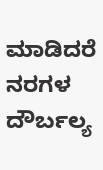ಮಾಡಿದರೆ ನರಗಳ ದೌರ್ಬಲ್ಯ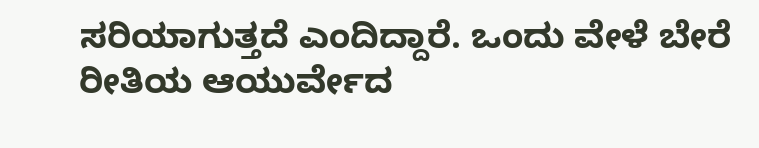ಸರಿಯಾಗುತ್ತದೆ ಎಂದಿದ್ದಾರೆ. ಒಂದು ವೇಳೆ ಬೇರೆ ರೀತಿಯ ಆಯುರ್ವೇದ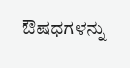ಔಷಧಗಳನ್ನು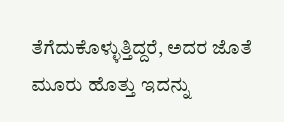ತೆಗೆದುಕೊಳ್ಳುತ್ತಿದ್ದರೆ, ಅದರ ಜೊತೆ ಮೂರು ಹೊತ್ತು ಇದನ್ನು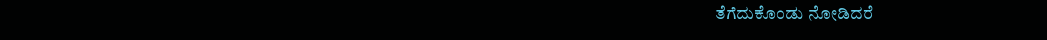ತೆಗೆದುಕೊಂಡು ನೋಡಿದರೆ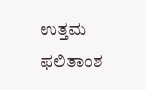ಉತ್ತಮ ಫಲಿತಾಂಶ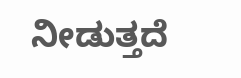ನೀಡುತ್ತದೆ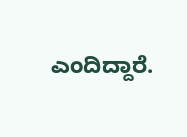ಎಂದಿದ್ದಾರೆ.